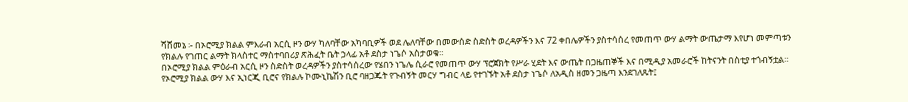ሻሸመኔ ፡- በኦሮሚያ ክልል ምእራብ አርሲ ዞን ውሃ ካለባቸው አካባቢዎች ወደ ሌለባቸው በመውሰድ ስድስት ወረዳዎችን እና 72 ቀበሌዎችን ያስተሳሰረ የመጠጥ ውሃ ልማት ውጤታማ እየሆነ መምጣቱን የክልሉ የገጠር ልማት ክላስተር ማስተባበሪያ ጽሕፈት ቤት ኃላፊ አቶ ደስታ ነጌሶ አስታወቁ።
በኦሮሚያ ክልል ምዕራብ አርሲ ዞን ስድስት ወረዳዎችን ያስተሳሰረው የሄበን ነጌሌ ሲራሮ የመጠጥ ውሃ ፕሮጀክት የሥራ ሂደት እና ውጤት በጋዜጠኞች እና በሚዲያ አመራሮች ከትናንት በስቲያ ተጎብኝቷል።
የኦሮሚያ ክልል ውሃ እና ኢነርጂ ቢሮና የክልሉ ኮሙኒኬሽን ቢሮ ባዘጋጁት የጉብኝት መርሃ ግብር ላይ የተገኙት አቶ ደስታ ነጌሶ ለአዲስ ዘመን ጋዜጣ እንደገለጹት፤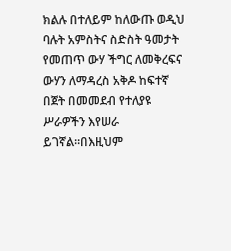ክልሉ በተለይም ከለውጡ ወዲህ ባሉት አምስትና ስድስት ዓመታት የመጠጥ ውሃ ችግር ለመቅረፍና ውሃን ለማዳረስ አቅዶ ከፍተኛ በጀት በመመደብ የተለያዩ ሥራዎችን እየሠራ ይገኛል።በእዚህም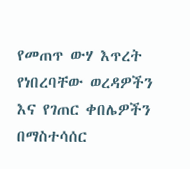የመጠጥ ውሃ እጥረት የነበረባቸው ወረዳዎችን እና የገጠር ቀበሌዎችን በማስተሳሰር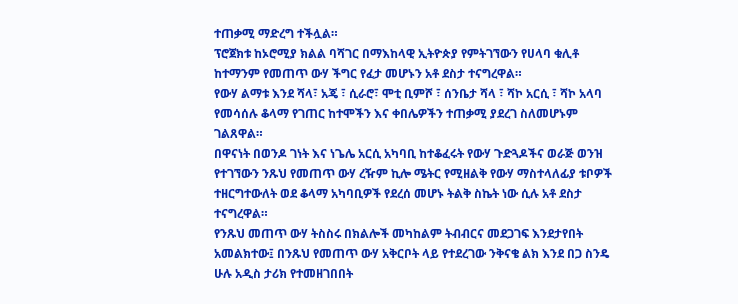ተጠቃሚ ማድረግ ተችሏል።
ፕሮጀክቱ ከኦሮሚያ ክልል ባሻገር በማእከላዊ ኢትዮጵያ የምትገኘውን የሀላባ ቁሊቶ ከተማንም የመጠጥ ውሃ ችግር የፈታ መሆኑን አቶ ደስታ ተናግረዋል።
የውሃ ልማቱ እንደ ሻላ፣ አጄ ፣ ሲራሮ፣ ሞቲ ቢምሾ ፣ ሰንቤታ ሻላ ፣ ሻኮ አርሲ ፣ ሻኮ አላባ የመሳሰሉ ቆላማ የገጠር ከተሞችን እና ቀበሌዎችን ተጠቃሚ ያደረገ ስለመሆኑም ገልጸዋል።
በዋናነት በወንዶ ገነት እና ነጌሌ አርሲ አካባቢ ከተቆፈሩት የውሃ ጉድጓዶችና ወራጅ ወንዝ የተገኘውን ንጹህ የመጠጥ ውሃ ረዥም ኪሎ ሜትር የሚዘልቅ የውሃ ማስተላለፊያ ቱቦዎች ተዘርግተውለት ወደ ቆላማ አካባቢዎች የደረሰ መሆኑ ትልቅ ስኬት ነው ሲሉ አቶ ደስታ ተናግረዋል።
የንጹህ መጠጥ ውሃ ትስስሩ በክልሎች መካከልም ትብብርና መደጋገፍ እንደታየበት አመልክተው፤ በንጹህ የመጠጥ ውሃ አቅርቦት ላይ የተደረገው ንቅናቄ ልክ እንደ በጋ ስንዴ ሁሉ አዲስ ታሪክ የተመዘገበበት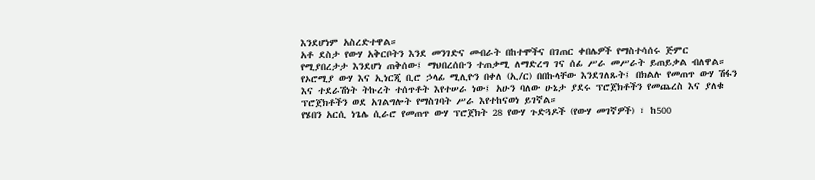እንደሆነም አስረድተዋል።
አቶ ደስታ የውሃ አቅርቦትን እንደ መንገድና መብራት በከተሞችና በገጠር ቀበሌዎች የማስተሳሰሩ ጅምር የሚያበረታታ እንደሆነ ጠቅሰው፤ ማህበረሰቡን ተጠቃሚ ለማድረግ ገና ሰፊ ሥራ መሥራት ይጠይቃል ብለዋል።
የኦሮሚያ ውሃ እና ኢነርጂ ቢሮ ኃላፊ ሚሊዮን በቀለ (ኢ/ር) በበኩላቸው እንደገለጹት፤ በክልሉ የመጠጥ ውሃ ሽፋን እና ተደራሽነት ትኩረት ተሰጥቶት እየተሠራ ነው፤ አሁን ባለው ሁኔታ ያደሩ ፕሮጀክቶችን የመጨረስ እና ያለቁ ፕሮጀክቶችን ወደ አገልግሎት የማስገባት ሥራ እየተከናወነ ይገኛል።
የሄበን አርሲ ነጌሌ ሲራሮ የመጠጥ ውሃ ፕሮጀክት 28 የውሃ ጉድጓዶች (የውሃ መገኛዎች) ፣ ከ500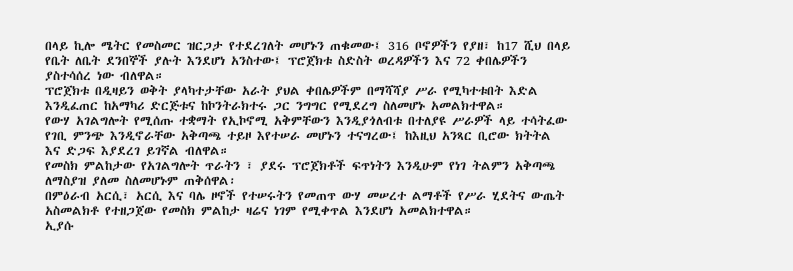በላይ ኪሎ ሜትር የመስመር ዝርጋታ የተደረገለት መሆኑን ጠቁመው፤ 316 ቦኖዎችን የያዘ፣ ከ17 ሺህ በላይ የቤት ለቤት ደንበኞች ያሉት እንደሆነ አንስተው፤ ፕሮጀክቱ ስድስት ወረዳዎችን እና 72 ቀበሌዎችን ያስተሳሰረ ነው ብለዋል።
ፕሮጀክቱ በዲዛይን ወቅት ያላካተታቸው አራት ያህል ቀበሌዎችም በማሻሻያ ሥራ የሚካተቱበት እድል እንዲፈጠር ከአማካሪ ድርጅቱና ከኮንትራክተሩ ጋር ንግግር የሚደረግ ስለመሆኑ አመልክተዋል።
የውሃ አገልግሎት የሚሰጡ ተቋማት የኢኮኖሚ አቅምቸውን እንዲያጎለብቱ በተለያዩ ሥራዎች ላይ ተሳትፈው የገቢ ምንጭ እንዲኖራቸው አቅጣጫ ተይዞ እየተሠራ መሆኑን ተናግረው፤ ከእዚህ አንጻር ቢሮው ክትትል እና ድጋፍ እያደረገ ይገኛል ብለዋል።
የመስክ ምልከታው የአገልግሎት ጥራትን ፣ ያደሩ ፕሮጀክቶች ፍጥነትን እንዲሁም የነገ ትልምን አቅጣጫ ለማስያዝ ያለመ ስለመሆኑም ጠቅሰዋል፡
በምዕራብ አርሲ፣ አርሲ እና ባሌ ዞኖች የተሠሩትን የመጠጥ ውሃ መሠረተ ልማቶች የሥራ ሂደትና ውጤት አስመልክቶ የተዘጋጀው የመስክ ምልከታ ዛሬና ነገም የሚቀጥል እንደሆነ አመልክተዋል።
ኢያሱ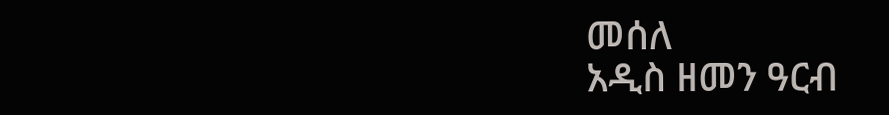መሰለ
አዲስ ዘመን ዓርብ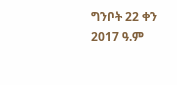ግንቦት 22 ቀን 2017 ዓ.ም